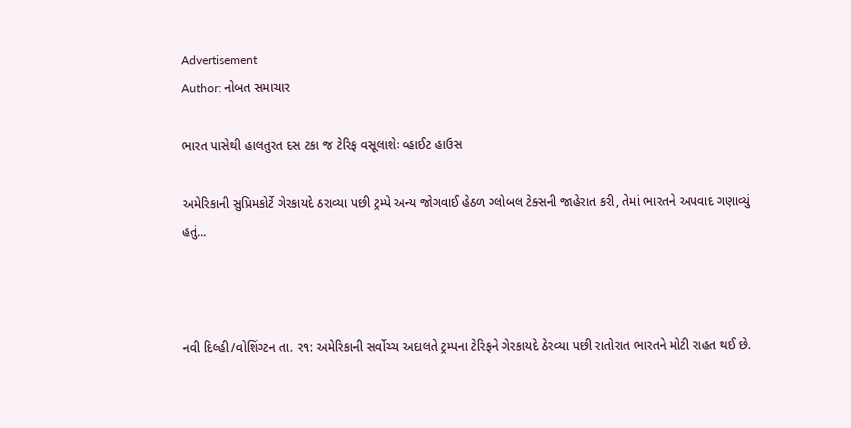Advertisement
Author: નોબત સમાચાર

ભારત પાસેથી હાલતુરત દસ ટકા જ ટેરિફ વસૂલાશેઃ વ્હાઈટ હાઉસ

અમેરિકાની સુપ્રિમકોર્ટે ગેરકાયદે ઠરાવ્યા પછી ટ્રમ્પે અન્ય જોગવાઈ હેઠળ ગ્લોબલ ટેક્સની જાહેરાત કરી, તેમાં ભારતને અપવાદ ગણાવ્યું હતું...



નવી દિલ્હી/વોશિંગ્ટન તા. ર૧: અમેરિકાની સર્વોચ્ચ અદાલતે ટ્રમ્પના ટેરિફને ગેરકાયદે ઠેરવ્યા પછી રાતોરાત ભારતને મોટી રાહત થઈ છે.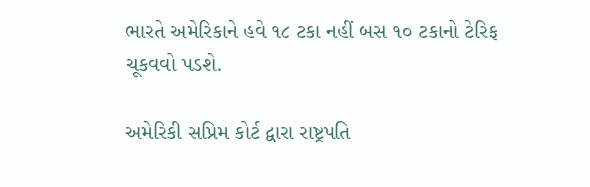ભારતે અમેરિકાને હવે ૧૮ ટકા નહીં બસ ૧૦ ટકાનો ટેરિફ ચૂકવવો પડશે.

અમેરિકી સપ્રિમ કોર્ટ દ્વારા રાષ્ટ્રપતિ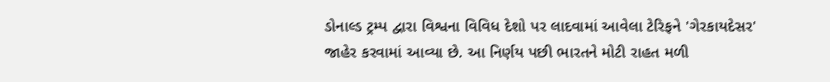ડોનાલ્ડ ટ્રમ્પ દ્વારા વિશ્વના વિવિધ દેશો પર લાદવામાં આવેલા ટેરિફને 'ગેરકાયદેસર' જાહેર કરવામાં આવ્યા છે. આ નિર્ણય પછી ભારતને મોટી રાહત મળી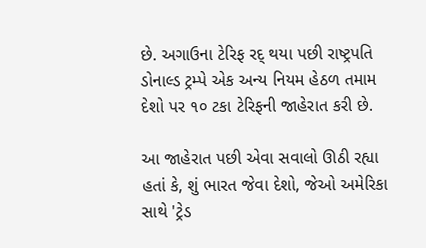છે. અગાઉના ટેરિફ રદ્ થયા પછી રાષ્ટ્રપતિ ડોનાલ્ડ ટ્રમ્પે એક અન્ય નિયમ હેઠળ તમામ દેશો પર ૧૦ ટકા ટેરિફની જાહેરાત કરી છે.

આ જાહેરાત પછી એવા સવાલો ઊઠી રહ્યા હતાં કે, શું ભારત જેવા દેશો, જેઓ અમેરિકા સાથે 'ટ્રેડ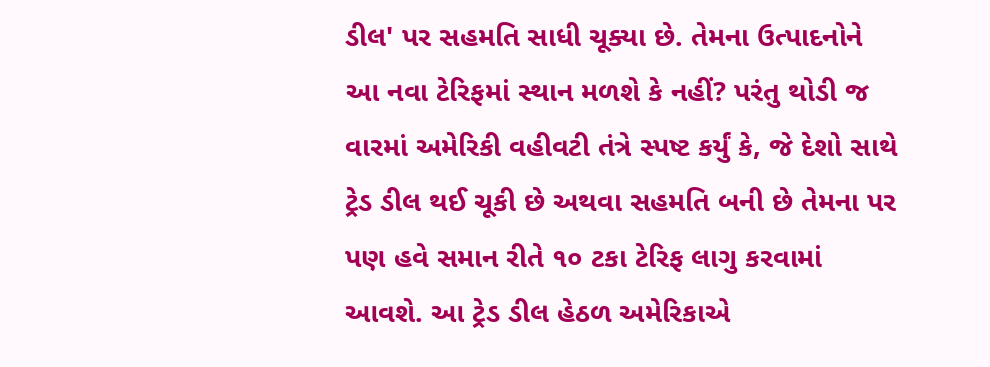ડીલ' પર સહમતિ સાધી ચૂક્યા છે. તેમના ઉત્પાદનોને આ નવા ટેરિફમાં સ્થાન મળશે કે નહીં? પરંતુ થોડી જ વારમાં અમેરિકી વહીવટી તંત્રે સ્પષ્ટ કર્યું કે, જે દેશો સાથે ટ્રેડ ડીલ થઈ ચૂકી છે અથવા સહમતિ બની છે તેમના પર પણ હવે સમાન રીતે ૧૦ ટકા ટેરિફ લાગુ કરવામાં આવશે. આ ટ્રેડ ડીલ હેઠળ અમેરિકાએ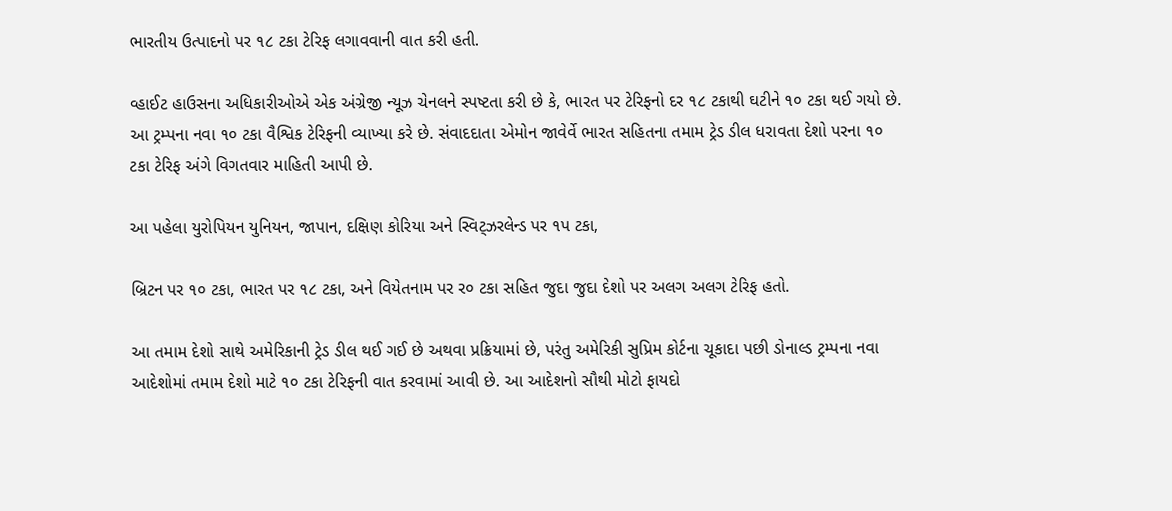ભારતીય ઉત્પાદનો પર ૧૮ ટકા ટેરિફ લગાવવાની વાત કરી હતી.

વ્હાઈટ હાઉસના અધિકારીઓએ એક અંગ્રેજી ન્યૂઝ ચેનલને સ્પષ્ટતા કરી છે કે, ભારત પર ટેરિફનો દર ૧૮ ટકાથી ઘટીને ૧૦ ટકા થઈ ગયો છે. આ ટ્રમ્પના નવા ૧૦ ટકા વૈશ્વિક ટેરિફની વ્યાખ્યા કરે છે. સંવાદદાતા એમોન જાવેર્વે ભારત સહિતના તમામ ટ્રેડ ડીલ ધરાવતા દેશો પરના ૧૦ ટકા ટેરિફ અંગે વિગતવાર માહિતી આપી છે.

આ પહેલા યુરોપિયન યુનિયન, જાપાન, દક્ષિણ કોરિયા અને સ્વિટ્ઝરલેન્ડ પર ૧પ ટકા,

બ્રિટન પર ૧૦ ટકા, ભારત પર ૧૮ ટકા, અને વિયેતનામ પર ર૦ ટકા સહિત જુદા જુદા દેશો પર અલગ અલગ ટેરિફ હતો.

આ તમામ દેશો સાથે અમેરિકાની ટ્રેડ ડીલ થઈ ગઈ છે અથવા પ્રક્રિયામાં છે, પરંતુ અમેરિકી સુપ્રિમ કોર્ટના ચૂકાદા પછી ડોનાલ્ડ ટ્રમ્પના નવા આદેશોમાં તમામ દેશો માટે ૧૦ ટકા ટેરિફની વાત કરવામાં આવી છે. આ આદેશનો સૌથી મોટો ફાયદો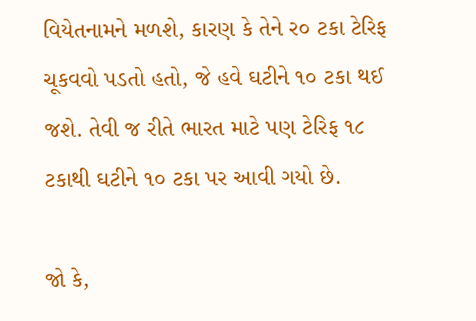વિયેતનામને મળશે, કારણ કે તેને ર૦ ટકા ટેરિફ ચૂકવવો પડતો હતો, જે હવે ઘટીને ૧૦ ટકા થઈ જશે. તેવી જ રીતે ભારત માટે પણ ટેરિફ ૧૮ ટકાથી ઘટીને ૧૦ ટકા પર આવી ગયો છે.

જો કે,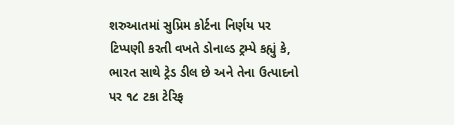શરુઆતમાં સુપ્રિમ કોર્ટના નિર્ણય પર ટિપ્પણી કરતી વખતે ડોનાલ્ડ ટ્રમ્પે કહ્યું કે, ભારત સાથે ટ્રેડ ડીલ છે અને તેના ઉત્પાદનો પર ૧૮ ટકા ટેરિફ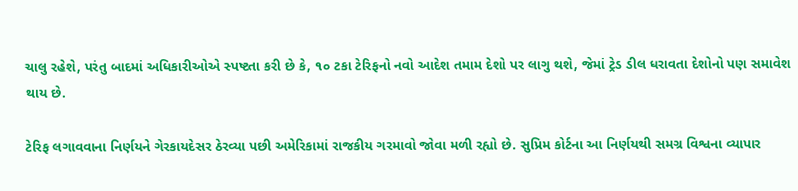ચાલુ રહેશે, પરંતુ બાદમાં અધિકારીઓએ સ્પષ્ટતા કરી છે કે, ૧૦ ટકા ટેરિફનો નવો આદેશ તમામ દેશો પર લાગુ થશે, જેમાં ટ્રેડ ડીલ ધરાવતા દેશોનો પણ સમાવેશ થાય છે.

ટેરિફ લગાવવાના નિર્ણયને ગેરકાયદેસર ઠેરવ્યા પછી અમેરિકામાં રાજકીય ગરમાવો જોવા મળી રહ્યો છે. સુપ્રિમ કોર્ટના આ નિર્ણયથી સમગ્ર વિશ્વના વ્યાપાર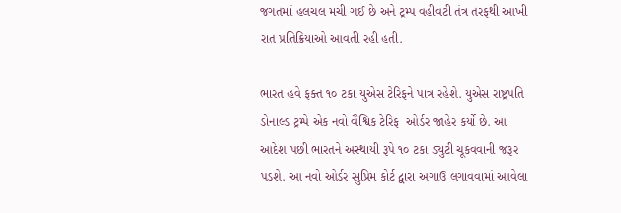જગતમાં હલચલ મચી ગઈ છે અને ટ્રમ્પ વહીવટી તંત્ર તરફથી આખી રાત પ્રતિક્રિયાઓ આવતી રહી હતી.

ભારત હવે ફક્ત ૧૦ ટકા યુએસ ટેરિફને પાત્ર રહેશે. યુએસ રાષ્ટ્રપતિ ડોનાલ્ડ ટ્રમ્પે એક નવો વૈશ્વિક ટેરિફ  ઓર્ડર જાહેર કર્યો છે. આ આદેશ પછી ભારતને અસ્થાયી રૂપે ૧૦ ટકા ડ્યુટી ચૂકવવાની જરૂર પડશે. આ નવો ઓર્ડર સુપ્રિમ કોર્ટ દ્વારા અગાઉ લગાવવામાં આવેલા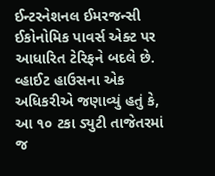ઈન્ટરનેશનલ ઈમરજન્સી ઈકોનોમિક પાવર્સ એક્ટ પર આધારિત ટેરિફને બદલે છે. વ્હાઈટ હાઉસના એક અધિકરીએ જણાવ્યું હતું કે, આ ૧૦ ટકા ડ્યુટી તાજેતરમાં જ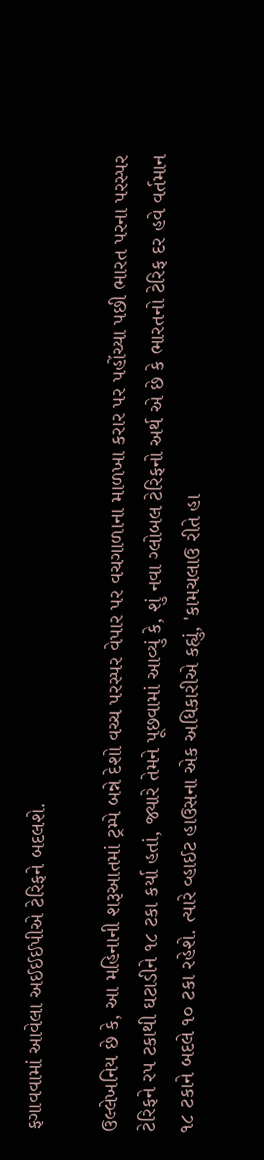ફગાવવામાં આવેલા અઈઈઈપીએ ટેરિફને બદલશે.

ઉલ્લેખનિય છે કે, આ મહિનાની શરૂઆતમાં ટ્રમ્પે બન્ને દેશો વચ્ચ પરસ્પર વેપાર પર વચગાળાના માળખા કરાર પર પહોંચ્યા પછી ભારત પરના પરસ્પર ટેરિફને રપ ટકાથી ઘટાડીને ૧૮ ટકા કર્યા હતાં, જ્યારે તેમને પૂછવામાં આવ્યું કે, શું નવા ગ્લોબલ ટેરિફનો અર્થ એ છે કે ભારતનો ટેરિફ દર હવે વર્તમાન ૧૮ ટકાને બદલે ૧૦ ટકા રહેશે. ત્યારે વ્હાઈટ હાઉસના એક અધિકારીએ કહ્યું, 'કામચલાઉ રીતે હા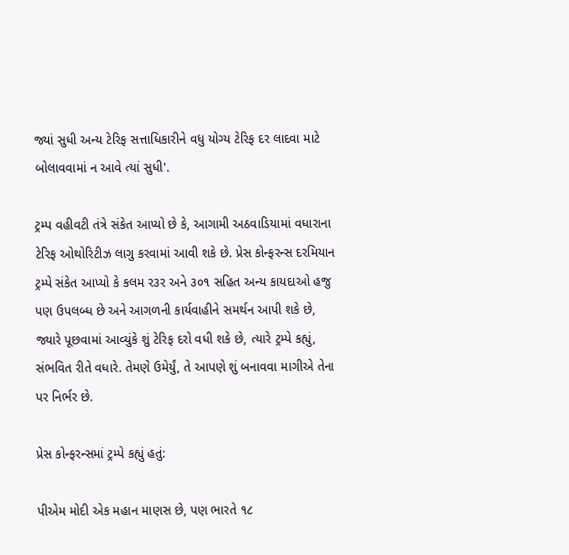જ્યાં સુધી અન્ય ટેરિફ સત્તાધિકારીને વધુ યોગ્ય ટેરિફ દર લાદવા માટે બોલાવવામાં ન આવે ત્યાં સુધી'.

ટ્રમ્પ વહીવટી તંત્રે સંકેત આપ્યો છે કે, આગામી અઠવાડિયામાં વધારાના ટેરિફ ઓથોરિટીઝ લાગુ કરવામાં આવી શકે છે. પ્રેસ કોન્ફરન્સ દરમિયાન ટ્રમ્પે સંકેત આપ્યો કે કલમ ર૩ર અને ૩૦૧ સહિત અન્ય કાયદાઓ હજુ પણ ઉપલબ્ધ છે અને આગળની કાર્યવાહીને સમર્થન આપી શકે છે, જ્યારે પૂછવામાં આવ્યુંકે શું ટેરિફ દરો વધી શકે છે, ત્યારે ટ્રમ્પે કહ્યું, સંભવિત રીતે વધારે. તેમણે ઉમેર્યું, તે આપણે શું બનાવવા માગીએ તેના પર નિર્ભર છે.

પ્રેસ કોન્ફરન્સમાં ટ્રમ્પે કહ્યું હતું:

પીએમ મોદી એક મહાન માણસ છે, પણ ભારતે ૧૮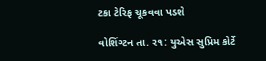ટકા ટેરિફ ચૂકવવા પડશે

વોશિંગ્ટન તા. ર૧: યુએસ સુપ્રિમ કોર્ટે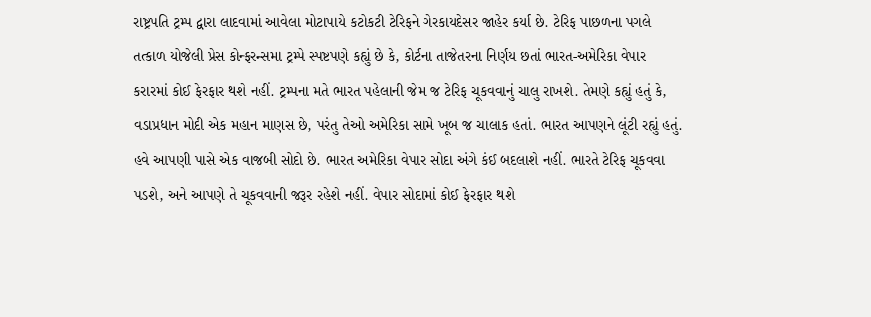રાષ્ટ્રપતિ ટ્રમ્પ દ્વારા લાદવામાં આવેલા મોટાપાયે કટોકટી ટેરિફને ગેરકાયદેસર જાહેર કર્યા છે. ટેરિફ પાછળના પગલે તત્કાળ યોજેલી પ્રેસ કોન્ફરન્સમા ટ્રમ્પે સ્પષ્ટપણે કહ્યું છે કે, કોર્ટના તાજેતરના નિર્ણય છતાં ભારત-અમેરિકા વેપાર કરારમાં કોઈ ફેરફાર થશે નહીં. ટ્રમ્પના મતે ભારત પહેલાની જેમ જ ટેરિફ ચૂકવવાનું ચાલુ રાખશે. તેમણે કહ્યું હતું કે, વડાપ્રધાન મોદી એક મહાન માણસ છે, પરંતુ તેઓ અમેરિકા સામે ખૂબ જ ચાલાક હતાં. ભારત આપણને લૂંટી રહ્યું હતું. હવે આપણી પાસે એક વાજબી સોદો છે. ભારત અમેરિકા વેપાર સોદા અંગે કંઈ બદલાશે નહીં. ભારતે ટેરિફ ચૂકવવા પડશે, અને આપણે તે ચૂકવવાની જરૂર રહેશે નહીં. વેપાર સોદામાં કોઈ ફેરફાર થશે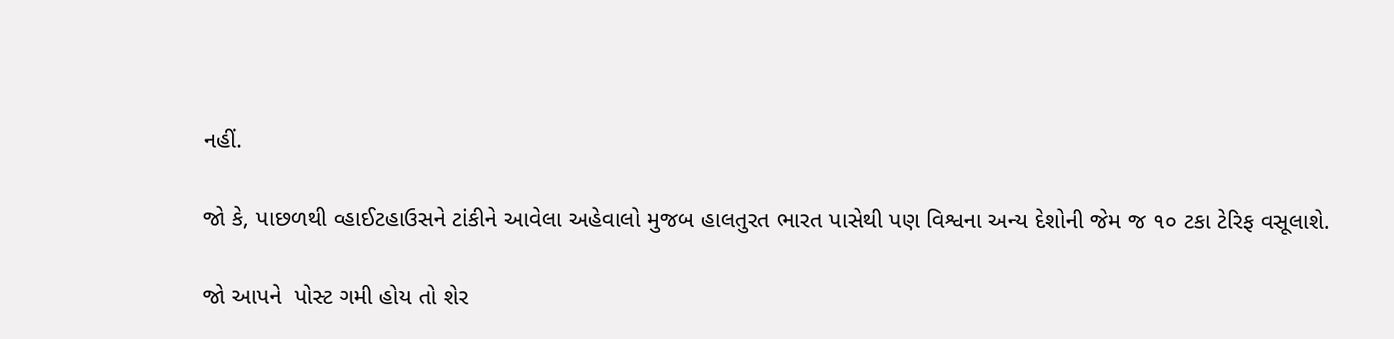નહીં.

જો કે, પાછળથી વ્હાઈટહાઉસને ટાંકીને આવેલા અહેવાલો મુજબ હાલતુરત ભારત પાસેથી પણ વિશ્વના અન્ય દેશોની જેમ જ ૧૦ ટકા ટેરિફ વસૂલાશે.

જો આપને  પોસ્ટ ગમી હોય તો શેર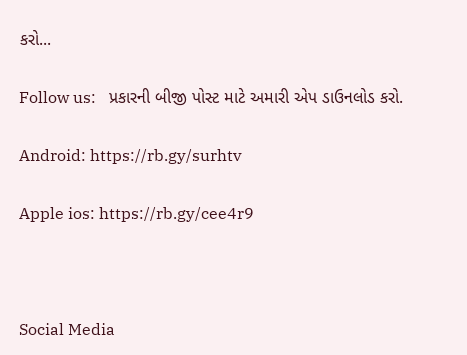કરો...

Follow us:   પ્રકારની બીજી પોસ્ટ માટે અમારી એપ ડાઉનલોડ કરો.

Android: https://rb.gy/surhtv

Apple ios: https://rb.gy/cee4r9



Social Media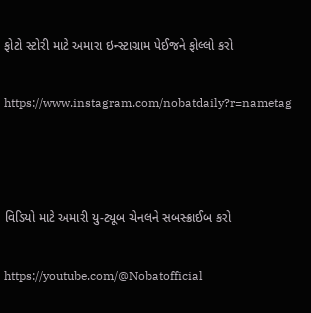ફોટો સ્ટોરી માટે અમારા ઇન્સ્ટાગ્રામ પેઈજને ફોલ્લો કરો

https://www.instagram.com/nobatdaily?r=nametag



વિડિયો માટે અમારી યુ-ટ્યૂબ ચેનલને સબસ્ક્રાઈબ કરો

https://youtube.com/@Nobatofficial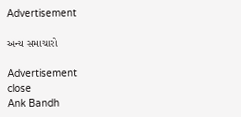Advertisement

અન્ય સમાચારો

Advertisement
close
Ank Bandh